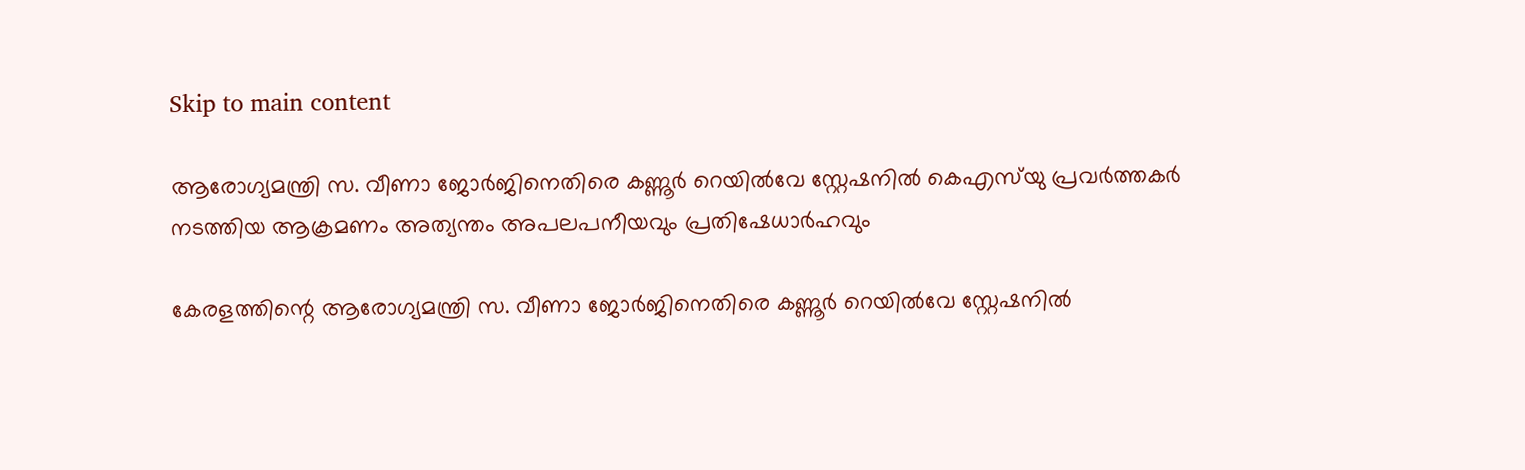Skip to main content

ആരോഗ്യമന്ത്രി സ. വീണാ ജോർജിനെതിരെ കണ്ണൂർ റെയിൽവേ സ്റ്റേഷനിൽ കെഎസ്‌യു പ്രവർത്തകർ നടത്തിയ ആക്രമണം അത്യന്തം അപലപനീയവും പ്രതിഷേധാർഹവും

കേരളത്തിന്റെ ആരോഗ്യമന്ത്രി സ. വീണാ ജോർജിനെതിരെ കണ്ണൂർ റെയിൽവേ സ്റ്റേഷനിൽ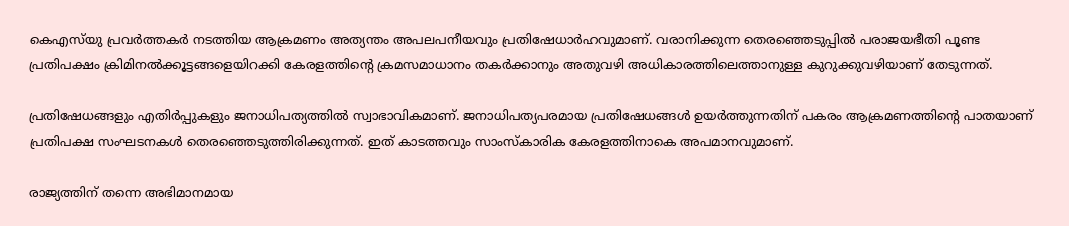കെഎസ്‌യു പ്രവർത്തകർ നടത്തിയ ആക്രമണം അത്യന്തം അപലപനീയവും പ്രതിഷേധാർഹവുമാണ്‌. വരാനിക്കുന്ന തെരഞ്ഞെടുപ്പിൽ പരാജയഭ‍ീതി പൂണ്ട പ്രതിപക്ഷം ക്രിമിനൽക്കൂട്ടങ്ങളെയിറക്കി കേരളത്തിന്റെ ക്രമസമാധാനം തകർക്കാനും അതുവഴി അധികാരത്തിലെത്താനുള്ള കുറുക്കുവഴിയാണ്‌ തേടുന്നത്‌.

പ്രതിഷേധങ്ങളും എതിർപ്പുകളും ജനാധിപത്യത്തിൽ സ്വാഭാവികമാണ്‌. ജനാധിപത്യപരമായ പ്രതിഷേധങ്ങൾ ഉയർത്തുന്നതിന്‌ പകരം ആക്രമണത്തിന്റെ പാതയാണ്‌ പ്രതിപക്ഷ സംഘടനകൾ തെരഞ്ഞെടുത്തിരിക്കുന്നത്‌. ഇത്‌ കാടത്തവും സാംസ്കാരിക കേരളത്തിനാകെ അപമാനവുമാണ്‌.

രാജ്യത്തിന്‌ തന്നെ അഭിമാനമായ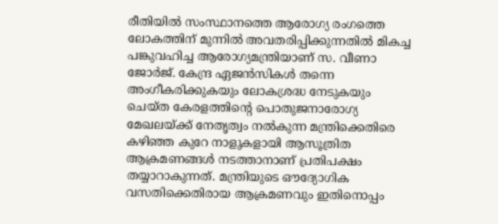രീതിയിൽ സംസ്ഥാനത്തെ ആരോഗ്യ രംഗത്തെ ലോകത്തിന്‌ മുന്നിൽ അവതരിപ്പിക്കുന്നതിൽ മികച്ച പങ്കുവഹിച്ച ആരോഗ്യമന്ത്രിയാണ്‌ സ. വീണാ ജോർജ്‌. കേന്ദ്ര ഏജൻസികൾ തന്നെ അംഗീകരിക്കുകയും ലോകശ്രദ്ധ നേടുകയും ചെയ്ത കേരളത്തിന്റെ പൊതുജനാരോഗ്യ മേഖലയ്ക്ക്‌ നേതൃത്വം നൽകുന്ന മന്ത്രിക്കെതിരെ കഴിഞ്ഞ കുറേ നാളുകളായി ആസൂത്രിത ആക്രമണങ്ങൾ നടത്താനാണ്‌ പ്രതിപക്ഷം തയ്യാറാകുന്നത്‌. മന്ത്രിയുടെ ഒ‍ൗദ്യോഗിക വസതിക്കെതിരായ ആക്രമണവും ഇതിനൊപ്പം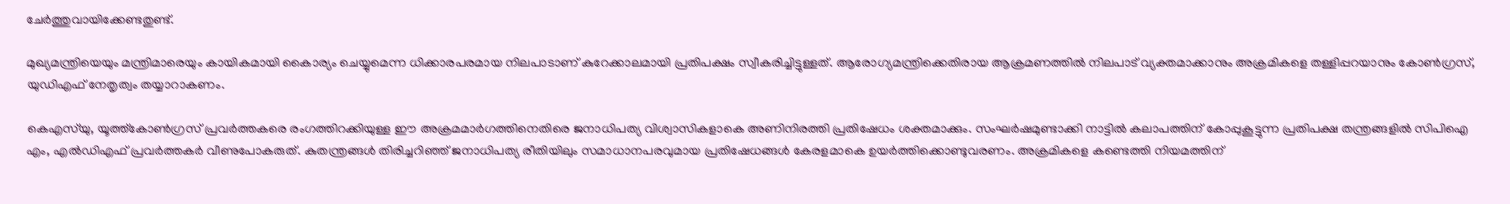ചേർത്തുവായിക്കേണ്ടതുണ്ട്‌.

മുഖ്യമന്ത്രിയെയും മന്ത്രിമാരെയും കായികമായി കൈാര്യം ചെയ്യുമെന്ന ധിക്കാരപരമായ നിലപാടാണ്‌ കുറേക്കാലമായി പ്രതിപക്ഷം സ്വീകരിച്ചിട്ടുള്ളത്‌. ആരോഗ്യമന്ത്രിക്കെതിരായ ആക്രമണത്തിൽ നിലപാട്‌ വ്യക്തമാക്കാനും അക്രമികളെ തള്ളിപ്പറയാനും കോൺഗ്രസ്‌, യുഡിഎഫ്‌ നേതൃത്വം തയ്യാറാകണം.

കെഎസ്‌യു, യൂത്ത്‌കോൺഗ്രസ്‌ പ്രവർത്തകരെ രംഗത്തിറക്കിയുള്ള ഇ‍ൗ അക്രമമാർഗത്തിനെതിരെ ജനാധിപത്യ വിശ്വാസികളാകെ അണിനിരത്തി പ്രതിഷേധം ശക്തമാക്കും. സംഘർഷമുണ്ടാക്കി നാട്ടിൽ കലാപത്തിന്‌ കോപ്പുകൂട്ടുന്ന പ്രതിപക്ഷ തന്ത്രങ്ങളിൽ സിപിഐ എം, എൽഡിഎഫ്‌ പ്രവർത്തകർ വീണുപോകരുത്‌. കുതന്ത്രങ്ങൾ തിരിച്ചറിഞ്ഞ്‌ ജനാധിപത്യ രീതിയിലും സമാധാനപരവുമായ പ്രതിഷേധങ്ങൾ കേരളമാകെ ഉയർത്തിക്കൊണ്ടുവരണം. അക്രമികളെ കണ്ടെത്തി നിയമത്തിന്‌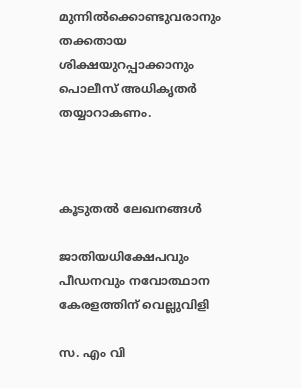മുന്നിൽക്കൊണ്ടുവരാനും തക്കതായ ശിക്ഷയുറപ്പാക്കാനും പൊലീസ്‌ അധികൃതർ തയ്യാറാകണം.



കൂടുതൽ ലേഖനങ്ങൾ

ജാതിയധിക്ഷേപവും പീഡനവും നവോത്ഥാന കേരളത്തിന് വെല്ലുവിളി

സ. എം വി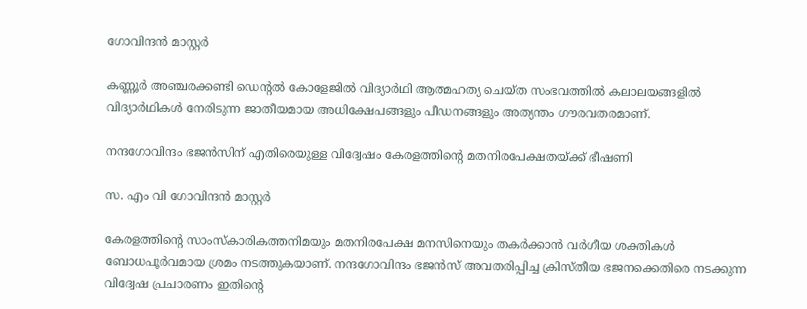ഗോവിന്ദൻ മാസ്റ്റർ

കണ്ണൂർ അഞ്ചരക്കണ്ടി ഡെന്റൽ കോളേജിൽ വിദ്യാർഥി ആത്മഹത്യ ചെയ്ത സംഭവത്തിൽ കലാലയങ്ങളിൽ വിദ്യാർഥികൾ നേരിടുന്ന ജാതീയമായ അധിക്ഷേപങ്ങളും പീഡനങ്ങളും അത്യന്തം ഗൗരവതരമാണ്.

നന്ദഗോവിന്ദം ഭജൻസിന് എതിരെയുള്ള വിദ്വേഷം കേരളത്തിന്റെ മതനിരപേക്ഷതയ്ക്ക് ഭീഷണി

സ. എം വി ഗോവിന്ദൻ മാസ്റ്റർ

കേരളത്തിന്റെ സാംസ്കാരികത്തനിമയും മതനിരപേക്ഷ മനസിനെയും തകർക്കാൻ വർഗീയ ശക്തികൾ ബോധപൂർവമായ ശ്രമം നടത്തുകയാണ്. നന്ദഗോവിന്ദം ഭജൻസ് അവതരിപ്പിച്ച ക്രിസ്തീയ ഭജനക്കെതിരെ നടക്കുന്ന വിദ്വേഷ പ്രചാരണം ഇതിന്റെ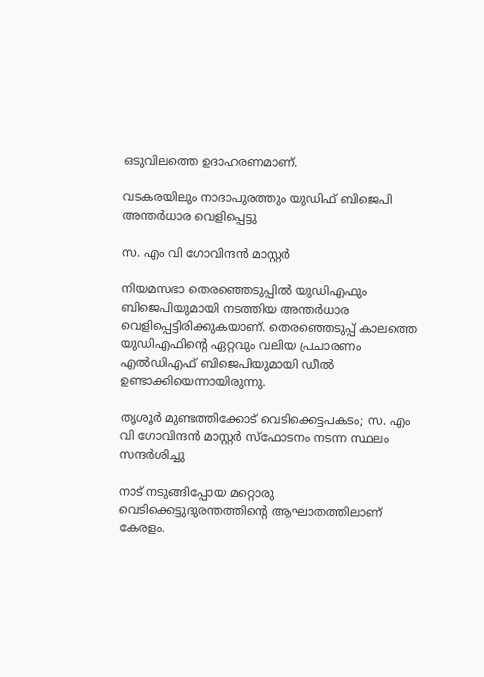ഒടുവിലത്തെ ഉദാഹരണമാണ്.

വടകരയിലും നാദാപുരത്തും യുഡിഫ് ബിജെപി അന്തർധാര വെളിപ്പെട്ടു

സ. എം വി ഗോവിന്ദൻ മാസ്റ്റർ

നിയമസഭാ തെരഞ്ഞെടുപ്പിൽ യുഡിഎഫും ബിജെപിയുമായി നടത്തിയ അന്തർധാര വെളിപ്പെട്ടിരിക്കുകയാണ്. തെരഞ്ഞെടുപ്പ് കാലത്തെ യുഡിഎഫിന്റെ ഏറ്റവും വലിയ പ്രചാരണം എൽഡിഎഫ് ബിജെപിയുമായി ഡീല്‍ ഉണ്ടാക്കിയെന്നായിരുന്നു.

തൃശൂർ മുണ്ടത്തിക്കോട് വെടിക്കെട്ടപകടം; സ. എം വി ഗോവിന്ദൻ മാസ്റ്റർ സ്ഫോടനം നടന്ന സ്ഥലം സന്ദർശിച്ചു

നാട് നടുങ്ങിപ്പോയ മറ്റൊരു വെടിക്കെട്ടുദുരന്തത്തിൻ്റെ ആഘാതത്തിലാണ് കേരളം.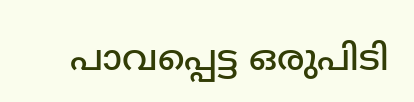പാവപ്പെട്ട ഒരുപിടി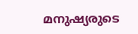മനുഷ്യരുടെ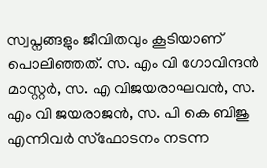സ്വപ്നങ്ങളും ജീവിതവും കൂടിയാണ് പൊലിഞ്ഞത്. സ. എം വി ഗോവിന്ദൻ മാസ്റ്റർ, സ. എ വിജയരാഘവൻ, സ. എം വി ജയരാജൻ, സ. പി കെ ബിജു എന്നിവർ സ്ഫോടനം നടന്ന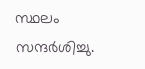സ്ഥലം സന്ദർശിച്ചു.